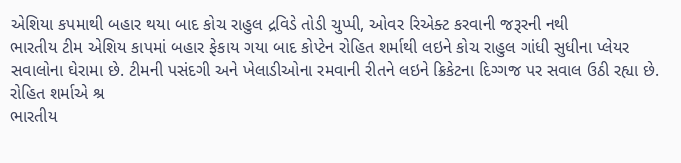એશિયા કપમાથી બહાર થયા બાદ કોચ રાહુલ દ્રવિડે તોડી ચુપ્પી, ઓવર રિએક્ટ કરવાની જરૂરની નથી
ભારતીય ટીમ એશિય કાપમાં બહાર ફેકાય ગયા બાદ કોપ્ટેન રોહિત શર્માથી લઇને કોચ રાહુલ ગાંધી સુધીના પ્લેયર સવાલોના ઘેરામા છે. ટીમની પસંદગી અને ખેલાડીઓના રમવાની રીતને લઇને ક્રિકેટના દિગ્ગજ પર સવાલ ઉઠી રહ્યા છે. રોહિત શર્માએ શ્ર
ભારતીય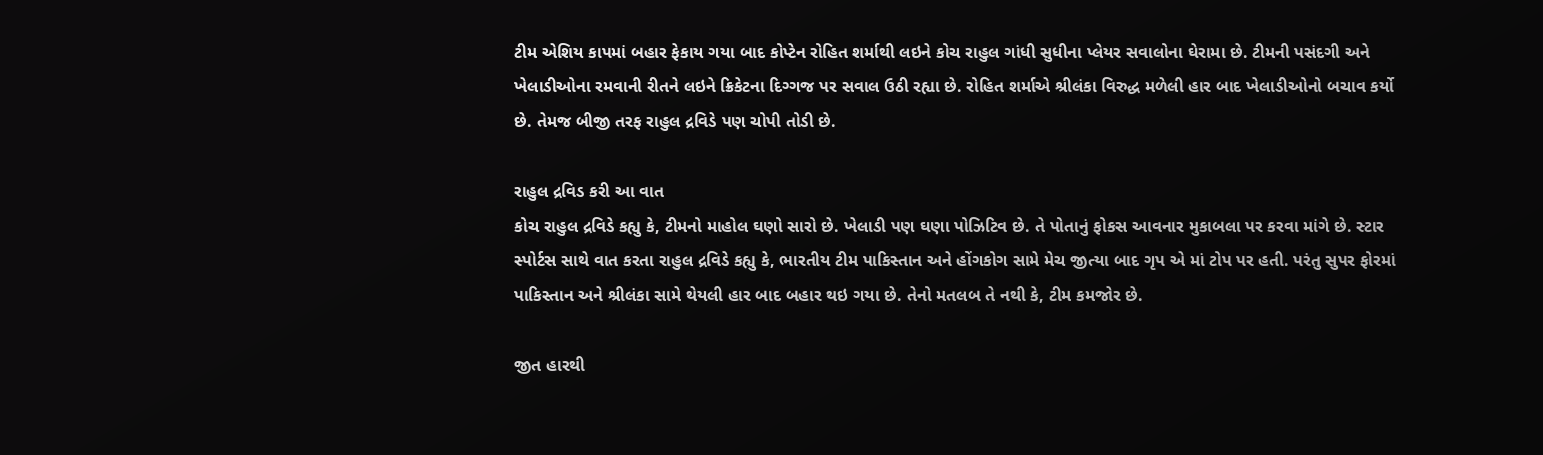ટીમ એશિય કાપમાં બહાર ફેકાય ગયા બાદ કોપ્ટેન રોહિત શર્માથી લઇને કોચ રાહુલ ગાંધી સુધીના પ્લેયર સવાલોના ઘેરામા છે. ટીમની પસંદગી અને ખેલાડીઓના રમવાની રીતને લઇને ક્રિકેટના દિગ્ગજ પર સવાલ ઉઠી રહ્યા છે. રોહિત શર્માએ શ્રીલંકા વિરુદ્ધ મળેલી હાર બાદ ખેલાડીઓનો બચાવ કર્યો છે. તેમજ બીજી તરફ રાહુલ દ્રવિડે પણ ચોપી તોડી છે.

રાહુલ દ્રવિડ કરી આ વાત
કોચ રાહુલ દ્રવિડે કહ્યુ કે, ટીમનો માહોલ ઘણો સારો છે. ખેલાડી પણ ઘણા પોઝિટિવ છે. તે પોતાનું ફોકસ આવનાર મુકાબલા પર કરવા માંગે છે. સ્ટાર સ્પોર્ટસ સાથે વાત કરતા રાહુલ દ્રવિડે કહ્યુ કે, ભારતીય ટીમ પાકિસ્તાન અને હોંગકોગ સામે મેચ જીત્યા બાદ ગૃપ એ માં ટોપ પર હતી. પરંતુ સુપર ફોરમાં પાકિસ્તાન અને શ્રીલંકા સામે થેયલી હાર બાદ બહાર થઇ ગયા છે. તેનો મતલબ તે નથી કે, ટીમ કમજોર છે.

જીત હારથી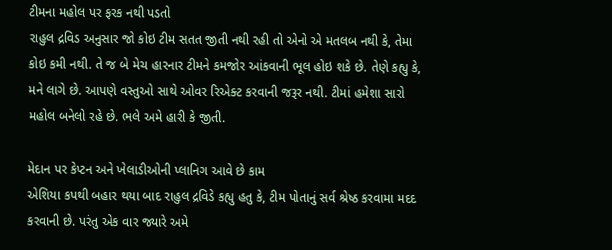ટીમના મહોલ પર ફરક નથી પડતો
રાહુલ દ્રવિડ અનુસાર જો કોઇ ટીમ સતત જીતી નથી રહી તો એનો એ મતલબ નથી કે, તેમા કોઇ કમી નથી. તે જ બે મેચ હારનાર ટીમને કમજોર આંકવાની ભૂલ હોઇ શકે છે. તેણે કહ્યુ કે, મને લાગે છે. આપણે વસ્તુઓ સાથે ઓવર રિએક્ટ કરવાની જરૂર નથી. ટીમાં હમેશા સારો મહોલ બનેલો રહે છે. ભલે અમે હારી કે જીતી.

મેદાન પર કેપ્ટન અને ખેલાડીઓની પ્લાનિગ આવે છે કામ
એશિયા કપથી બહાર થયા બાદ રાહુલ દ્રવિડે કહ્યુ હતુ કે, ટીમ પોતાનું સર્વ શ્રેષ્ઠ કરવામા મદદ કરવાની છે. પરંતુ એક વાર જ્યારે અમે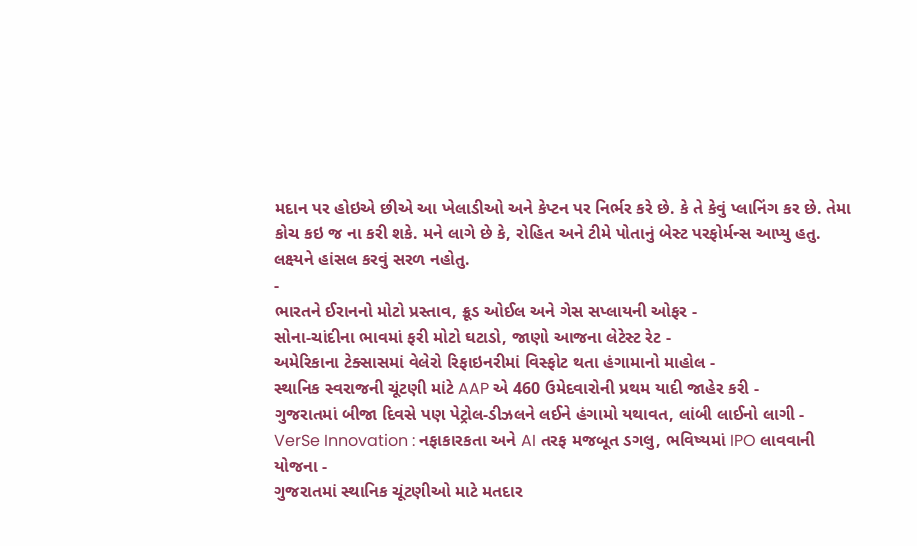મદાન પર હોઇએ છીએ આ ખેલાડીઓ અને કેપ્ટન પર નિર્ભર કરે છે. કે તે કેવું પ્લાનિંગ કર છે. તેમા કોચ કઇ જ ના કરી શકે. મને લાગે છે કે, રોહિત અને ટીમે પોતાનું બેસ્ટ પરફોર્મન્સ આપ્યુ હતુ. લક્ષ્યને હાંસલ કરવું સરળ નહોતુ.
-
ભારતને ઈરાનનો મોટો પ્રસ્તાવ, ક્રૂડ ઓઈલ અને ગેસ સપ્લાયની ઓફર -
સોના-ચાંદીના ભાવમાં ફરી મોટો ઘટાડો, જાણો આજના લેટેસ્ટ રેટ -
અમેરિકાના ટેક્સાસમાં વેલેરો રિફાઇનરીમાં વિસ્ફોટ થતા હંગામાનો માહોલ -
સ્થાનિક સ્વરાજની ચૂંટણી માંટે AAP એ 460 ઉમેદવારોની પ્રથમ યાદી જાહેર કરી -
ગુજરાતમાં બીજા દિવસે પણ પેટ્રોલ-ડીઝલને લઈને હંગામો યથાવત, લાંબી લાઈનો લાગી -
VerSe Innovation : નફાકારકતા અને AI તરફ મજબૂત ડગલુ, ભવિષ્યમાં IPO લાવવાની યોજના -
ગુજરાતમાં સ્થાનિક ચૂંટણીઓ માટે મતદાર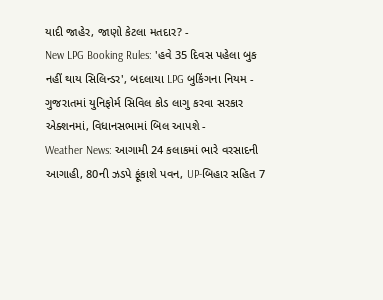યાદી જાહેર, જાણો કેટલા મતદાર? -
New LPG Booking Rules: 'હવે 35 દિવસ પહેલા બુક નહીં થાય સિલિન્ડર', બદલાયા LPG બુકિંગના નિયમ -
ગુજરાતમાં યુનિફોર્મ સિવિલ કોડ લાગુ કરવા સરકાર એક્શનમાં, વિધાનસભામાં બિલ આપશે -
Weather News: આગામી 24 કલાકમાં ભારે વરસાદની આગાહી, 80ની ઝડપે ફૂંકાશે પવન, UP-બિહાર સહિત 7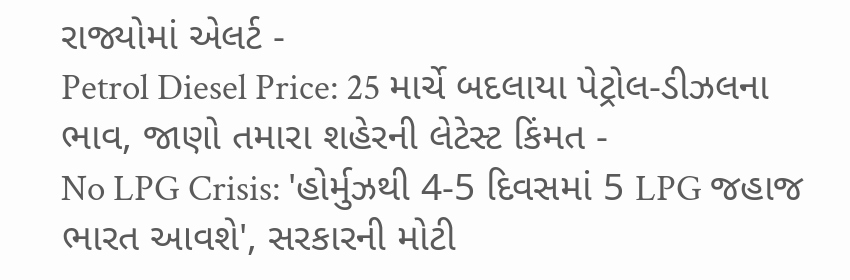રાજ્યોમાં એલર્ટ -
Petrol Diesel Price: 25 માર્ચે બદલાયા પેટ્રોલ-ડીઝલના ભાવ, જાણો તમારા શહેરની લેટેસ્ટ કિંમત -
No LPG Crisis: 'હોર્મુઝથી 4-5 દિવસમાં 5 LPG જહાજ ભારત આવશે', સરકારની મોટી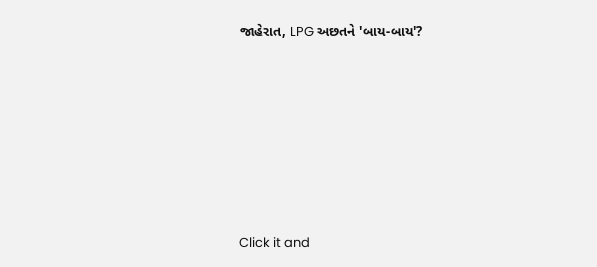જાહેરાત, LPG અછતને 'બાય-બાય'?








Click it and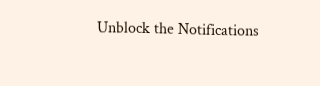Unblock the Notifications